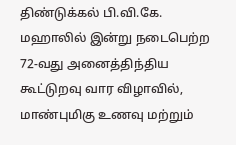திண்டுக்கல் பி.வி.கே. மஹாலில் இன்று நடைபெற்ற 72-வது அனைத்திந்திய கூட்டுறவு வார விழாவில், மாண்புமிகு உணவு மற்றும்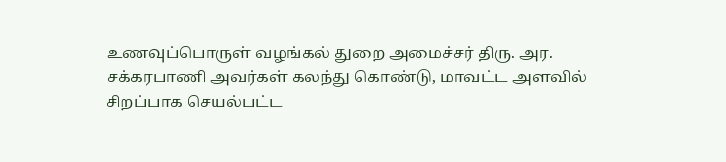உணவுப்பொருள் வழங்கல் துறை அமைச்சர் திரு. அர. சக்கரபாணி அவர்கள் கலந்து கொண்டு, மாவட்ட அளவில் சிறப்பாக செயல்பட்ட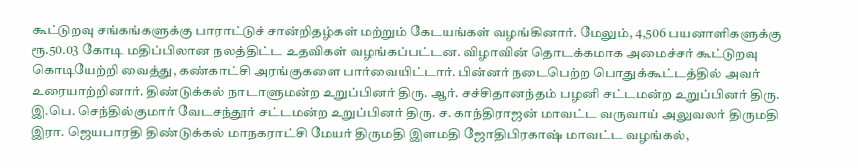கூட்டுறவு சங்கங்களுக்கு பாராட்டுச் சான்றிதழ்கள் மற்றும் கேடயங்கள் வழங்கினார். மேலும், 4,506 பயனாளிகளுக்கு ரூ.50.03 கோடி மதிப்பிலான நலத்திட்ட உதவிகள் வழங்கப்பட்டன. விழாவின் தொடக்கமாக அமைச்சர் கூட்டுறவு கொடியேற்றி வைத்து, கண்காட்சி அரங்குகளை பார்வையிட்டார். பின்னர் நடைபெற்ற பொதுக்கூட்டத்தில் அவர் உரையாற்றினார். திண்டுக்கல் நாடாளுமன்ற உறுப்பினர் திரு. ஆர். சச்சிதானந்தம் பழனி சட்டமன்ற உறுப்பினர் திரு. இ.பெ. செந்தில்குமார் வேடசந்தூர் சட்டமன்ற உறுப்பினர் திரு. ச. காந்திராஜன் மாவட்ட வருவாய் அலுவலர் திருமதி இரா. ஜெயபாரதி திண்டுக்கல் மாநகராட்சி மேயர் திருமதி இளமதி ஜோதிபிரகாஷ் மாவட்ட வழங்கல்,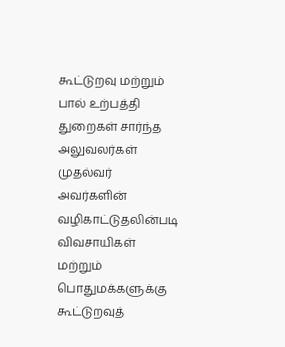கூட்டுறவு மற்றும் பால் உற்பத்தி துறைகள் சார்ந்த அலுவலர்கள் முதல்வர் அவர்களின் வழிகாட்டுதலின்படி விவசாயிகள் மற்றும் பொதுமக்களுக்கு கூட்டுறவுத்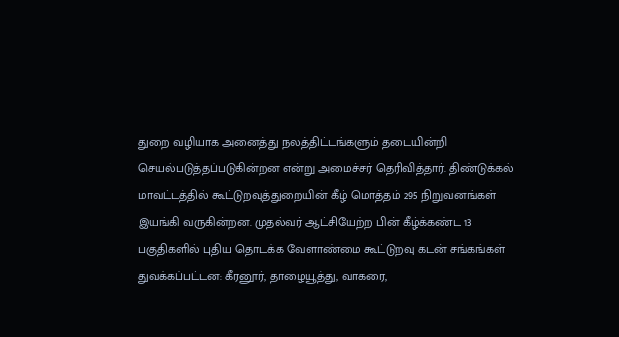துறை வழியாக அனைத்து நலத்திட்டங்களும் தடையின்றி செயல்படுத்தப்படுகின்றன என்று அமைச்சர் தெரிவித்தார். திண்டுக்கல் மாவட்டத்தில் கூட்டுறவுத்துறையின் கீழ் மொத்தம் 295 நிறுவனங்கள் இயங்கி வருகின்றன. முதல்வர் ஆட்சியேற்ற பின் கீழ்க்கண்ட 13 பகுதிகளில் புதிய தொடக்க வேளாண்மை கூட்டுறவு கடன் சங்கங்கள் துவக்கப்பட்டன: கீரனூர், தாழையூத்து, வாகரை,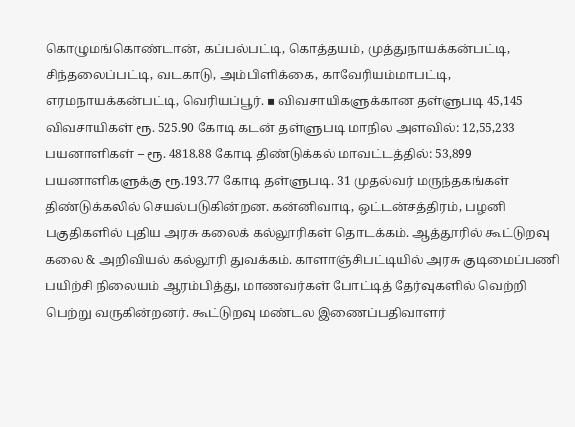கொழுமங்கொண்டான், கப்பல்பட்டி, கொத்தயம், முத்துநாயக்கன்பட்டி, சிந்தலைப்பட்டி, வடகாடு, அம்பிளிக்கை, காவேரியம்மாபட்டி, எரமநாயக்கன்பட்டி, வெரியப்பூர். ▪ விவசாயிகளுக்கான தள்ளுபடி 45,145 விவசாயிகள் ரூ. 525.90 கோடி கடன் தள்ளுபடி மாநில அளவில்: 12,55,233 பயனாளிகள் – ரூ. 4818.88 கோடி திண்டுக்கல் மாவட்டத்தில்: 53,899 பயனாளிகளுக்கு ரூ.193.77 கோடி தள்ளுபடி. 31 முதல்வர் மருந்தகங்கள் திண்டுக்கலில் செயல்படுகின்றன. கன்னிவாடி, ஒட்டன்சத்திரம், பழனி பகுதிகளில் புதிய அரசு கலைக் கல்லூரிகள் தொடக்கம். ஆத்தூரில் கூட்டுறவு கலை & அறிவியல் கல்லூரி துவக்கம். காளாஞ்சிபட்டியில் அரசு குடிமைப்பணி பயிற்சி நிலையம் ஆரம்பித்து, மாணவர்கள் போட்டித் தேர்வுகளில் வெற்றி பெற்று வருகின்றனர். கூட்டுறவு மண்டல இணைப்பதிவாளர்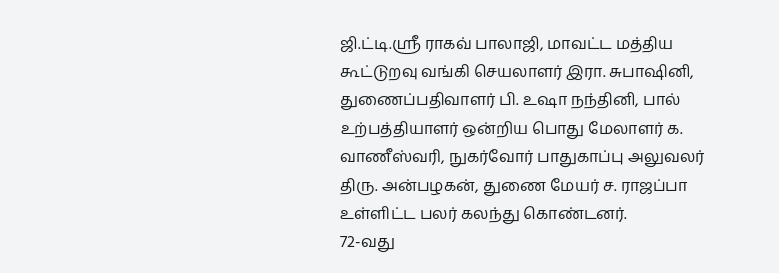ஜி.ட்டி.ஸ்ரீ ராகவ் பாலாஜி, மாவட்ட மத்திய கூட்டுறவு வங்கி செயலாளர் இரா. சுபாஷினி, துணைப்பதிவாளர் பி. உஷா நந்தினி, பால் உற்பத்தியாளர் ஒன்றிய பொது மேலாளர் க. வாணீஸ்வரி, நுகர்வோர் பாதுகாப்பு அலுவலர் திரு. அன்பழகன், துணை மேயர் ச. ராஜப்பா உள்ளிட்ட பலர் கலந்து கொண்டனர்.
72-வது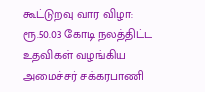கூட்டுறவு வார விழா: ரூ.50.03 கோடி நலத்திட்ட உதவிகள் வழங்கிய அமைச்சர் சக்கரபாணி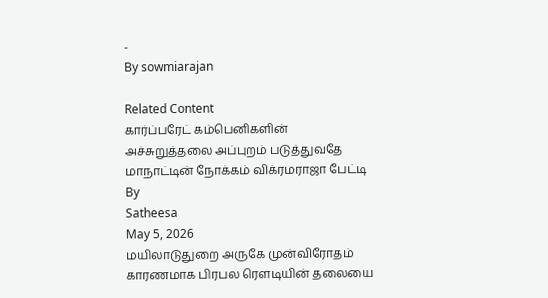-
By sowmiarajan

Related Content
கார்ப்பரேட் கம்பெனிகளின் அச்சுறுத்தலை அப்புறம் படுத்துவதே மாநாட்டின் நோக்கம் விக்ரமராஜா பேட்டி
By
Satheesa
May 5, 2026
மயிலாடுதுறை அருகே முன்விரோதம் காரணமாக பிரபல ரௌடியின் தலையை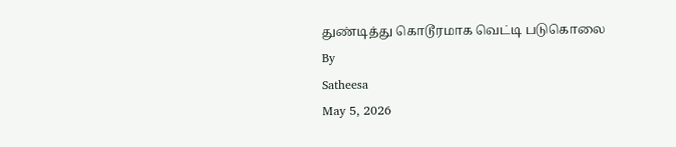துண்டித்து கொடூரமாக வெட்டி படுகொலை
By
Satheesa
May 5, 2026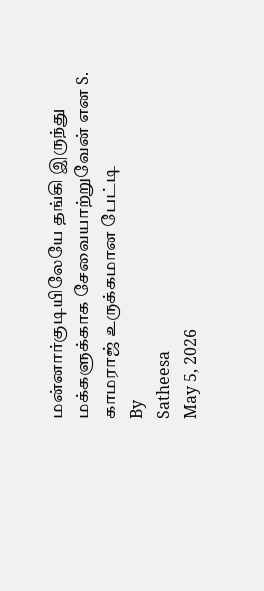மன்னார்குடியிலேயே தங்கி இருந்து மக்களுக்காக சேவையாற்றுவேன் என S. காமராஜ் உருக்கமான பேட்டி
By
Satheesa
May 5, 2026